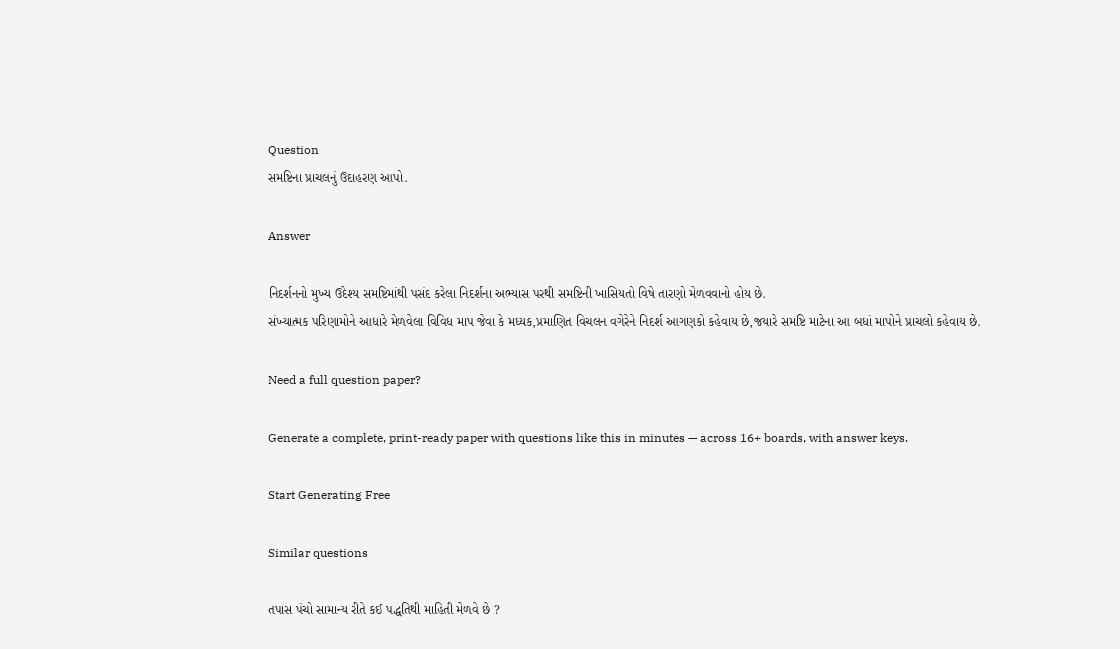Question
સમષ્ટિના પ્રાચલનું ઉદાહરણ આપો.

Answer

નિદર્શનનો મુખ્ય ઉદેશ્ય સમષ્ટિમાંથી પસંદ કરેલા નિદર્શના અભ્યાસ પરથી સમષ્ટિની ખાસિયતો વિષે તારણો મેળવવાનો હોય છે.
સંખ્યાત્મક પરિણામોને આધારે મેળવેલા વિવિધ માપ જેવા કે મધ્યક,પ્રમાણિત વિચલન વગેરેને નિદર્શ આગણકો કહેવાય છે,જયારે સમષ્ટિ માટેના આ બધાં માપોને પ્રાચલો કહેવાય છે.

Need a full question paper?

Generate a complete, print-ready paper with questions like this in minutes — across 16+ boards, with answer keys.

Start Generating Free

Similar questions

તપાસ પંચો સામાન્ય રીતે કઈ પદ્ધતિથી માહિતી મેળવે છે ?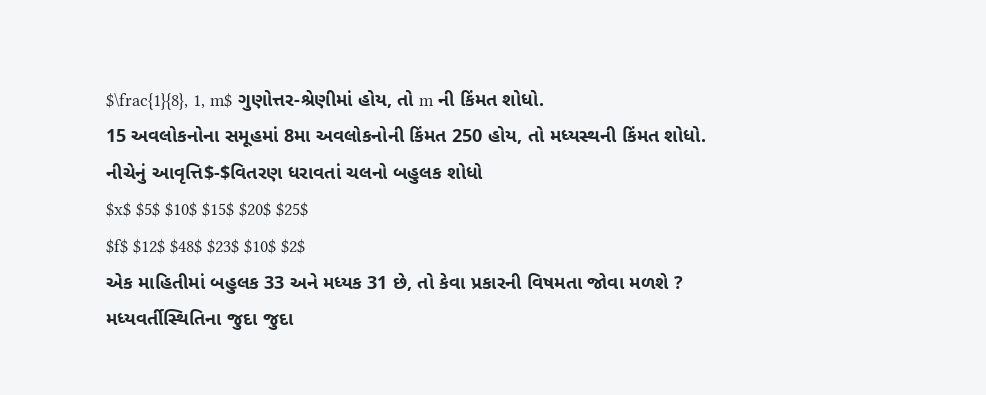$\frac{1}{8}, 1, m$ ગુણોત્તર-શ્રેણીમાં હોય, તો m ની કિંમત શોધો.
15 અવલોકનોના સમૂહમાં 8મા અવલોકનોની કિંમત 250 હોય, તો મધ્યસ્થની કિંમત શોધો.
નીચેનું આવૃત્તિ$-$વિતરણ ધરાવતાં ચલનો બહુલક શોધો
$x$ $5$ $10$ $15$ $20$ $25$
$f$ $12$ $48$ $23$ $10$ $2$
એક માહિતીમાં બહુલક 33 અને મધ્યક 31 છે, તો કેવા પ્રકારની વિષમતા જોવા મળશે ?
મધ્યવર્તીસ્થિતિના જુદા જુદા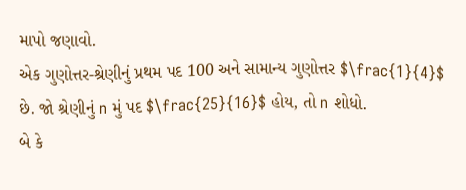માપો જણાવો.
એક ગુણોત્તર-શ્રેણીનું પ્રથમ પદ 100 અને સામાન્ય ગુણોત્તર $\frac{1}{4}$ છે. જો શ્રેણીનું n મું પદ $\frac{25}{16}$ હોય, તો n શોધો.
બે કે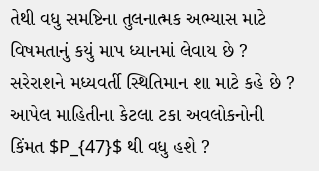તેથી વધુ સમષ્ટિના તુલનાત્મક અભ્યાસ માટે વિષમતાનું કયું માપ ધ્યાનમાં લેવાય છે ?
સરેરાશને મધ્યવર્તી સ્થિતિમાન શા માટે કહે છે ?
આપેલ માહિતીના કેટલા ટકા અવલોકનોની કિંમત $P_{47}$ થી વધુ હશે ?